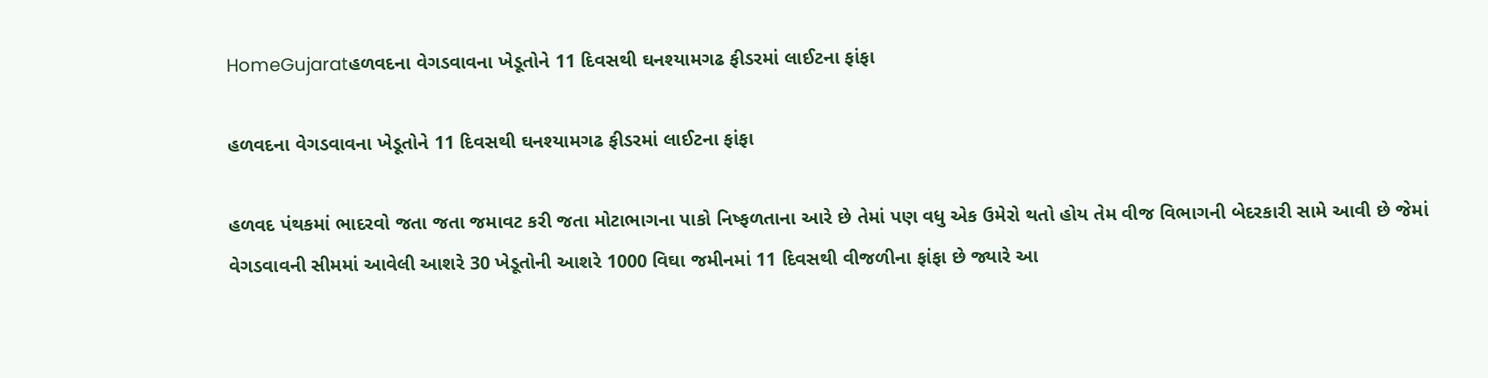HomeGujaratહળવદના વેગડવાવના ખેડૂતોને 11 દિવસથી ઘનશ્યામગઢ ફીડરમાં લાઈટના ફાંફા

હળવદના વેગડવાવના ખેડૂતોને 11 દિવસથી ઘનશ્યામગઢ ફીડરમાં લાઈટના ફાંફા

હળવદ પંથકમાં ભાદરવો જતા જતા જમાવટ કરી જતા મોટાભાગના પાકો નિષ્ફળતાના આરે છે તેમાં પણ વધુ એક ઉમેરો થતો હોય તેમ વીજ વિભાગની બેદરકારી સામે આવી છે જેમાં વેગડવાવની સીમમાં આવેલી આશરે 30 ખેડૂતોની આશરે 1000 વિઘા જમીનમાં 11 દિવસથી વીજળીના ફાંફા છે જ્યારે આ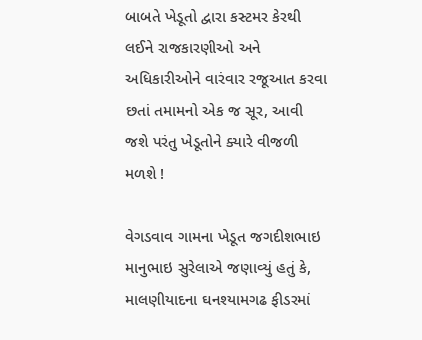બાબતે ખેડૂતો દ્વારા કસ્ટમર કેરથી લઈને રાજકારણીઓ અને અધિકારીઓને વારંવાર રજૂઆત કરવા છતાં તમામનો એક જ સૂર, આવી જશે પરંતુ ખેડૂતોને ક્યારે વીજળી મળશે !

વેગડવાવ ગામના ખેડૂત જગદીશભાઇ માનુભાઇ સુરેલાએ જણાવ્યું હતું કે, માલણીયાદના ઘનશ્યામગઢ ફીડરમાં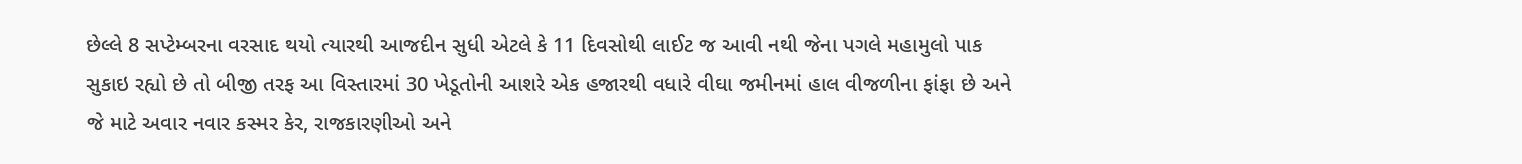છેલ્લે 8 સપ્ટેમ્બરના વરસાદ થયો ત્યારથી આજદીન સુધી એટલે કે 11 દિવસોથી લાઈટ જ આવી નથી જેના પગલે મહામુલો પાક સુકાઇ રહ્યો છે તો બીજી તરફ આ વિસ્તારમાં 30 ખેડૂતોની આશરે એક હજારથી વધારે વીઘા જમીનમાં હાલ વીજળીના ફાંફા છે અને જે માટે અવાર નવાર કસ્મર કેર, રાજકારણીઓ અને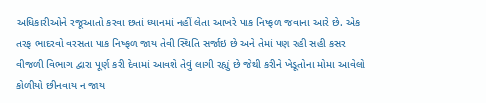અધિકારીઓને રજૂઆતો કરવા છતાં ધ્યાનમાં નહીં લેતા આખરે પાક નિષ્ફળ જવાના આરે છે. એક તરફ ભાદરવો વરસતા પાક નિષ્ફળ જાય તેવી સ્થિતિ સર્જાઇ છે અને તેમાં પણ રહી સહી કસર વીજળી વિભાગ દ્વારા પૂર્ણ કરી દેવામાં આવશે તેવું લાગી રહ્યું છે જેથી કરીને ખેડૂતોના મોમા આવેલો કોળીયો છીનવાય ન જાય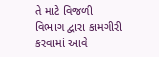તે માટે વિજળી વિભાગ દ્વારા કામગીરી કરવામાં આવે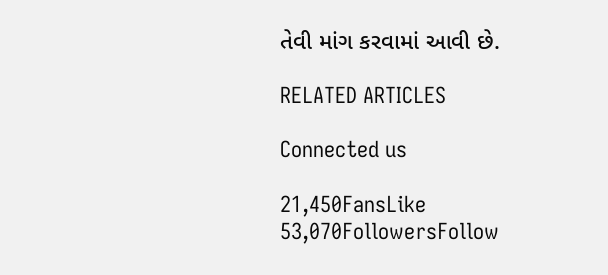તેવી માંગ કરવામાં આવી છે.

RELATED ARTICLES

Connected us

21,450FansLike
53,070FollowersFollow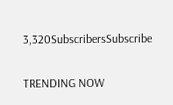3,320SubscribersSubscribe

TRENDING NOW